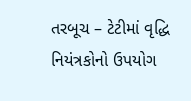તરબૂચ – ટેટીમાં વૃદ્ધિ નિયંત્રકોનો ઉપયોગ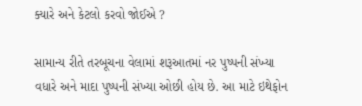ક્યારે અને કેટલો કરવો જોઈએ ?

સામાન્ય રીતે તરબૂચના વેલામાં શરૂઆતમાં નર પુષ્પની સંખ્યા વધારે અને માદા પુષ્પની સંખ્યા ઓછી હોય છે. આ માટે ઇથેફોન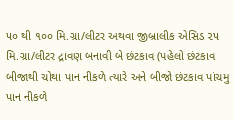૫૦ થી ૧૦૦ મિ.ગ્રા/લીટર અથવા જીબ્રાલીક એસિડ ૨૫ મિ.ગ્રા/લીટર દ્રાવણ બનાવી બે છંટકાવ (પહેલો છંટકાવ બીજાથી ચોથા પાન નીકળે ત્યારે અને બીજો છંટકાવ પાંચમુ પાન નીકળે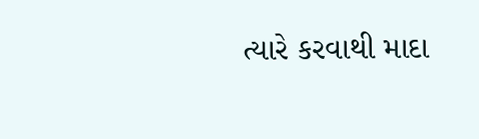ત્યારે કરવાથી માદા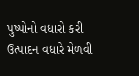પુષ્પોનો વધારો કરી ઉત્પાદન વધારે મેળવી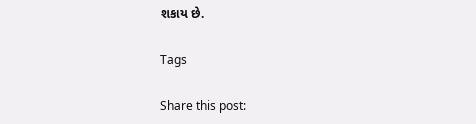શકાય છે.

Tags

Share this post: